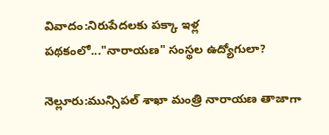వివాదం:నిరుపేదలకు పక్కా ఇళ్ల పథకంలో..."నారాయణ" సంస్థల ఉద్యోగులా?

నెల్లూరు:మున్సిపల్ శాఖా మంత్రి నారాయణ తాజాగా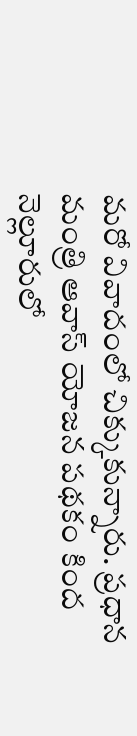మరో వివాదంలో చిక్కుకున్నారు. ప్రధాన మంత్రి ఆవాస్ యోజన పథకం కింద నెల్లూరులో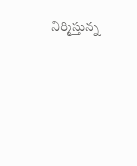నిర్మిస్తున్న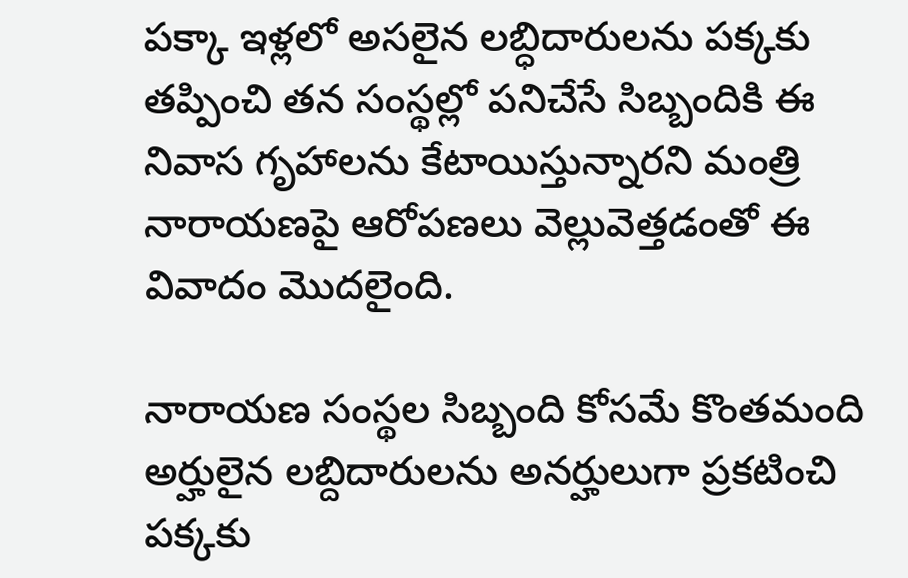పక్కా ఇళ్లలో అసలైన లబ్ధిదారులను పక్కకు తప్పించి తన సంస్థల్లో పనిచేసే సిబ్బందికి ఈ నివాస గృహాలను కేటాయిస్తున్నారని మంత్రి నారాయణపై ఆరోపణలు వెల్లువెత్తడంతో ఈ వివాదం మొదలైంది.

నారాయణ సంస్థల సిబ్బంది కోసమే కొంతమంది అర్హులైన లబ్దిదారులను అనర్హులుగా ప్రకటించి పక్కకు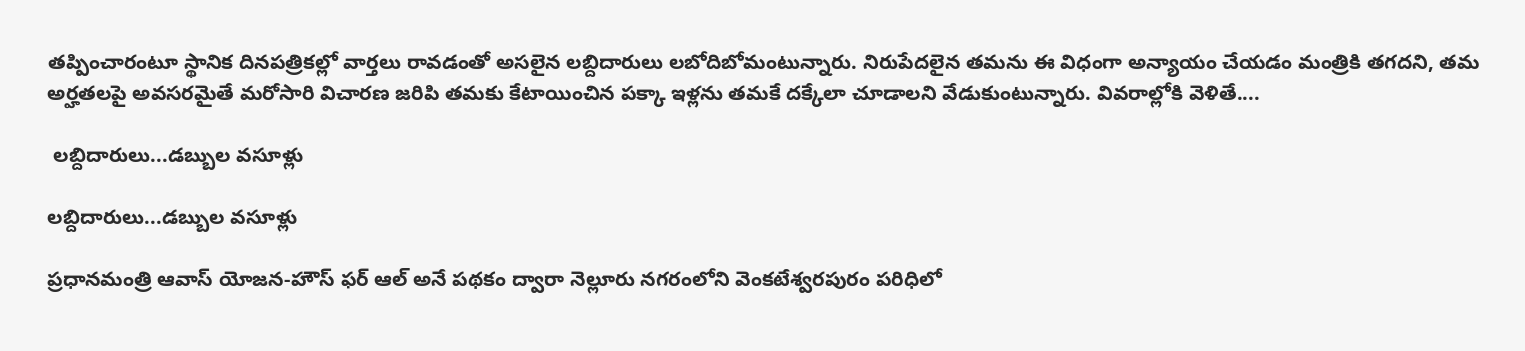తప్పించారంటూ స్థానిక దినపత్రికల్లో వార్తలు రావడంతో అసలైన లబ్దిదారులు లబోదిబోమంటున్నారు. నిరుపేదలైన తమను ఈ విధంగా అన్యాయం చేయడం మంత్రికి తగదని, తమ అర్హతలపై అవసరమైతే మరోసారి విచారణ జరిపి తమకు కేటాయించిన పక్కా ఇళ్లను తమకే దక్కేలా చూడాలని వేడుకుంటున్నారు. వివరాల్లోకి వెళితే....

 లబ్దిదారులు...డబ్బుల వసూళ్లు

లబ్దిదారులు...డబ్బుల వసూళ్లు

ప్రధానమంత్రి ఆవాస్ యోజన-హౌస్ ఫర్ ఆల్ అనే పథకం ద్వారా నెల్లూరు నగరంలోని వెంకటేశ్వరపురం పరిధిలో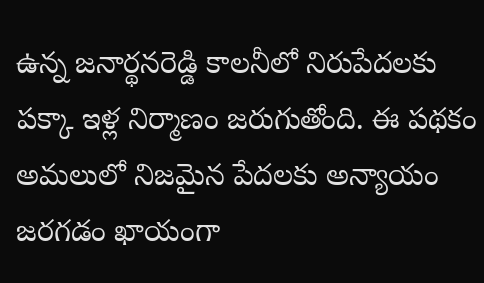ఉన్న జనార్థనరెడ్డి కాలనీలో నిరుపేదలకు పక్కా ఇళ్ల నిర్మాణం జరుగుతోంది. ఈ పథకం అమలులో నిజమైన పేదలకు అన్యాయం జరగడం ఖాయంగా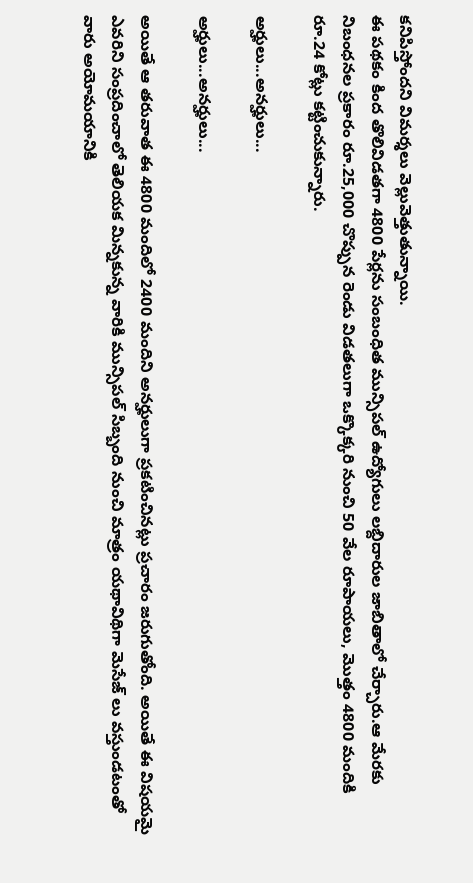కనిపిస్తోందని విమర్శలు వెల్లువెత్తుతున్నాయి.
ఈ పథకం కింద తొలివిడతగా 4800 పేర్లను సంబంధిత మున్సిపల్ ఉద్యోగులు లబ్దిదారుల జాబితాలో చేర్చారు.ఆ మేరకు నిబంధనల ప్రకారం రూ.25,000 చొప్పున రెండు విడతలుగా ఒక్కొక్కరి నుంచి 50 వేల రూపాయలు, మొత్తం 4800 మందికి రూ.24 కోట్లు కట్టించుకున్నారు.

అర్హులు...అనర్హులు...

అర్హులు...అనర్హులు...

అయితే ఆ తరువాత ఈ 4800 మందిలో 2400 మందిని అనర్హులుగా ప్రకటించినట్లు ప్రచారం జరుగుతోంది. అయితే ఈ విషయమై ఎవరిని సంప్రదించాలో తెలియక మిన్నకున్న వారికి మున్సిపల్ సిబ్బంది నుంచి మాత్రం యథావిథిగా మెసేజ్ లు వస్తుండటంతో వారు అయోమయానికి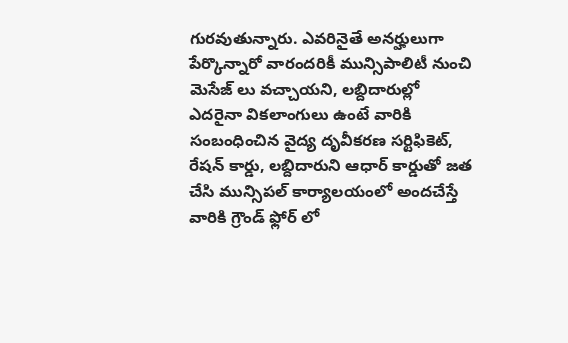గురవుతున్నారు. ఎవరినైతే అనర్హులుగా పేర్కొన్నారో వారందరికీ మున్సిపాలిటీ నుంచి మెసేజ్ లు వచ్చాయని, లబ్దిదారుల్లో ఎదరైనా వికలాంగులు ఉంటే వారికి సంబంధించిన వైద్య దృవీకరణ సర్టిఫికెట్, రేషన్ కార్డు, లబ్దిదారుని ఆధార్ కార్డుతో జత చేసి మున్సిపల్ కార్యాలయంలో అందచేస్తే వారికి గ్రౌండ్ ఫ్లోర్ లో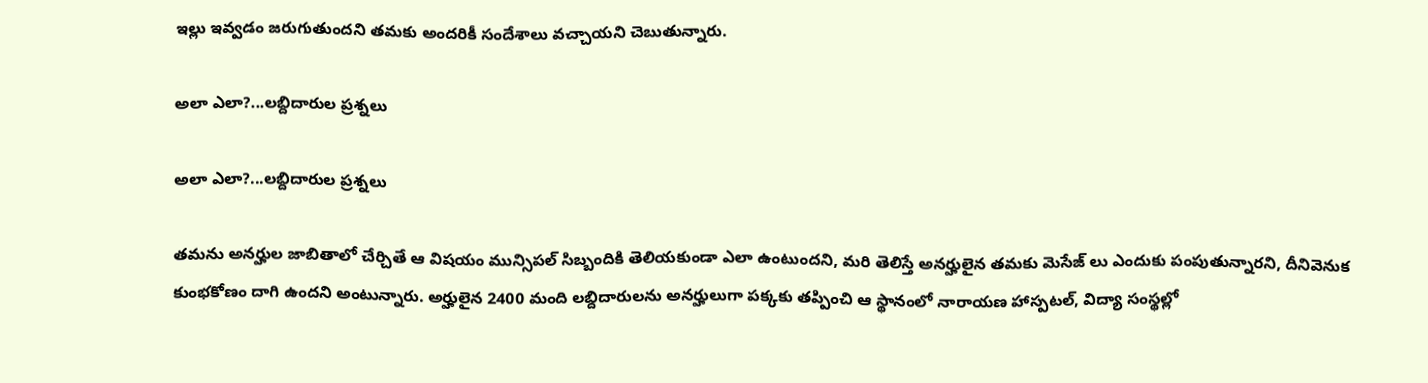ఇల్లు ఇవ్వడం జరుగుతుందని తమకు అందరికీ సందేశాలు వచ్చాయని చెబుతున్నారు.

అలా ఎలా?...లబ్దిదారుల ప్రశ్నలు

అలా ఎలా?...లబ్దిదారుల ప్రశ్నలు

తమను అనర్హుల జాబితాలో చేర్చితే ఆ విషయం మున్సిపల్ సిబ్బందికి తెలియకుండా ఎలా ఉంటుందని, మరి తెలిస్తే అనర్హులైన తమకు మెసేజ్ లు ఎందుకు పంపుతున్నారని, దీనివెనుక కుంభకోణం దాగి ఉందని అంటున్నారు. అర్హులైన 2400 మంది లబ్దిదారులను అనర్హులుగా పక్కకు తప్పించి ఆ స్థానంలో నారాయణ హాస్పటల్, విద్యా సంస్థల్లో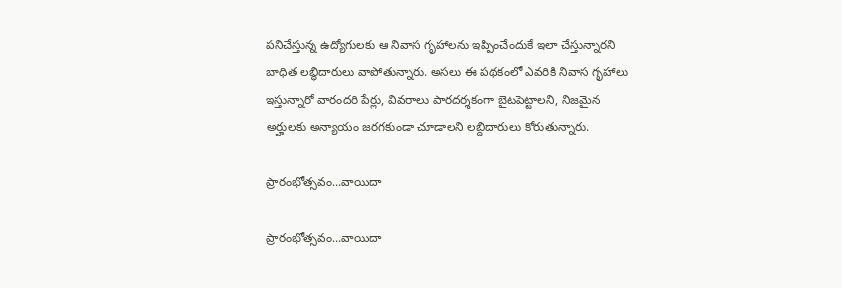పనిచేస్తున్న ఉద్యోగులకు ఆ నివాస గృహాలను ఇప్పించేందుకే ఇలా చేస్తున్నారని బాధిత లబ్ధిదారులు వాపోతున్నారు. అసలు ఈ పథకంలో ఎవరికి నివాస గృహాలు ఇస్తున్నారో వారందరి పేర్లు, వివరాలు పారదర్శకంగా బైటపెట్టాలని, నిజమైన అర్హులకు అన్యాయం జరగకుండా చూడాలని లబ్దిదారులు కోరుతున్నారు.

ప్రారంభోత్సవం...వాయిదా

ప్రారంభోత్సవం...వాయిదా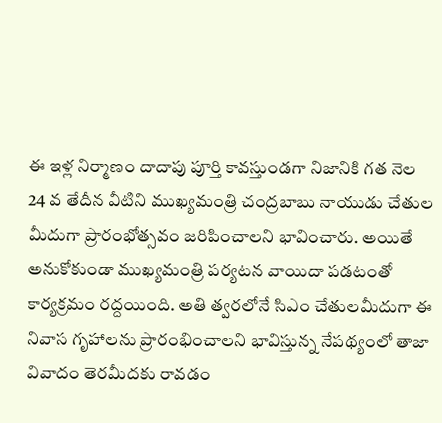ఈ ఇళ్ల నిర్మాణం దాదాపు పూర్తి కావస్తుండగా నిజానికి గత నెల 24 వ తేదీన వీటిని ముఖ్యమంత్రి చంద్రబాబు నాయుడు చేతుల మీదుగా ప్రారంభోత్సవం జరిపించాలని భావించారు. అయితే అనుకోకుండా ముఖ్యమంత్రి పర్యటన వాయిదా పడటంతో కార్యక్రమం రద్దయింది. అతి త్వరలోనే సిఎం చేతులమీదుగా ఈ నివాస గృహాలను ప్రారంభించాలని భావిస్తున్న నేపథ్యంలో తాజా వివాదం తెరమీదకు రావడం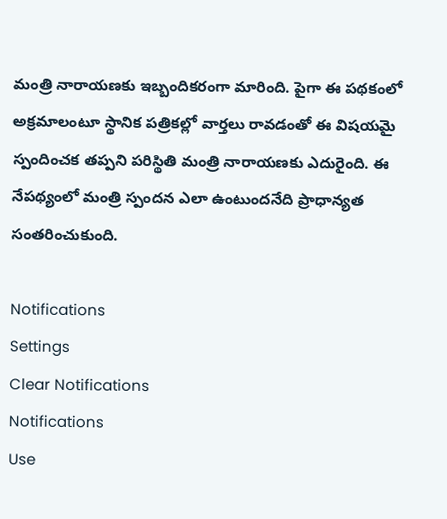మంత్రి నారాయణకు ఇబ్బందికరంగా మారింది. పైగా ఈ పథకంలో అక్రమాలంటూ స్థానిక పత్రికల్లో వార్తలు రావడంతో ఈ విషయమై స్పందించక తప్పని పరిస్థితి మంత్రి నారాయణకు ఎదురైంది. ఈ నేపథ్యంలో మంత్రి స్పందన ఎలా ఉంటుందనేది ప్రాధాన్యత సంతరించుకుంది.

Notifications
Settings
Clear Notifications
Notifications
Use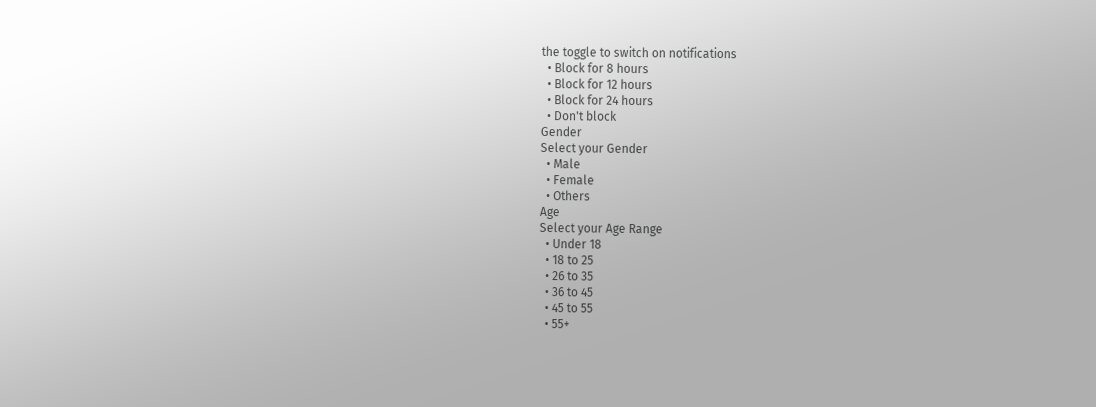the toggle to switch on notifications
  • Block for 8 hours
  • Block for 12 hours
  • Block for 24 hours
  • Don't block
Gender
Select your Gender
  • Male
  • Female
  • Others
Age
Select your Age Range
  • Under 18
  • 18 to 25
  • 26 to 35
  • 36 to 45
  • 45 to 55
  • 55+